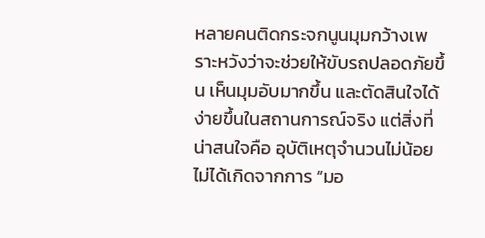หลายคนติดกระจกนูนมุมกว้างเพราะหวังว่าจะช่วยให้ขับรถปลอดภัยขึ้น เห็นมุมอับมากขึ้น และตัดสินใจได้ง่ายขึ้นในสถานการณ์จริง แต่สิ่งที่น่าสนใจคือ อุบัติเหตุจำนวนไม่น้อยไม่ได้เกิดจากการ “มอ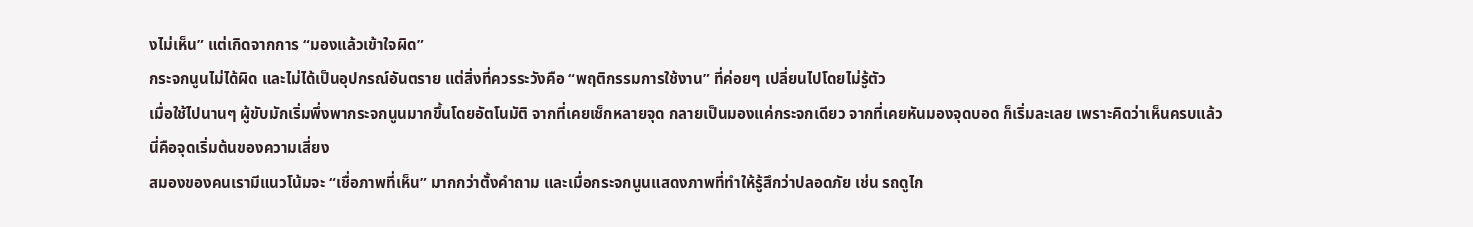งไม่เห็น” แต่เกิดจากการ “มองแล้วเข้าใจผิด”
กระจกนูนไม่ได้ผิด และไม่ได้เป็นอุปกรณ์อันตราย แต่สิ่งที่ควรระวังคือ “พฤติกรรมการใช้งาน” ที่ค่อยๆ เปลี่ยนไปโดยไม่รู้ตัว
เมื่อใช้ไปนานๆ ผู้ขับมักเริ่มพึ่งพากระจกนูนมากขึ้นโดยอัตโนมัติ จากที่เคยเช็กหลายจุด กลายเป็นมองแค่กระจกเดียว จากที่เคยหันมองจุดบอด ก็เริ่มละเลย เพราะคิดว่าเห็นครบแล้ว
นี่คือจุดเริ่มต้นของความเสี่ยง
สมองของคนเรามีแนวโน้มจะ “เชื่อภาพที่เห็น” มากกว่าตั้งคำถาม และเมื่อกระจกนูนแสดงภาพที่ทำให้รู้สึกว่าปลอดภัย เช่น รถดูไก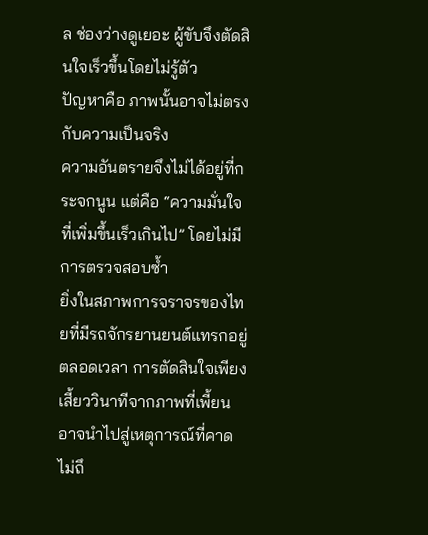ล ช่องว่างดูเยอะ ผู้ขับจึงตัดสินใจเร็วขึ้นโดยไม่รู้ตัว
ปัญหาคือ ภาพนั้นอาจไม่ตรงกับความเป็นจริง
ความอันตรายจึงไม่ได้อยู่ที่กระจกนูน แต่คือ “ความมั่นใจที่เพิ่มขึ้นเร็วเกินไป” โดยไม่มีการตรวจสอบซ้ำ
ยิ่งในสภาพการจราจรของไทยที่มีรถจักรยานยนต์แทรกอยู่ตลอดเวลา การตัดสินใจเพียงเสี้ยววินาทีจากภาพที่เพี้ยน อาจนำไปสู่เหตุการณ์ที่คาดไม่ถึ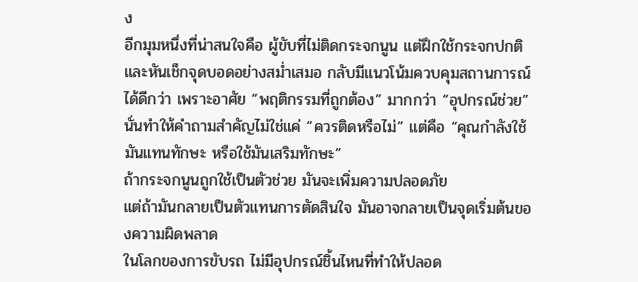ง
อีกมุมหนึ่งที่น่าสนใจคือ ผู้ขับที่ไม่ติดกระจกนูน แต่ฝึกใช้กระจกปกติและหันเช็กจุดบอดอย่างสม่ำเสมอ กลับมีแนวโน้มควบคุมสถานการณ์ได้ดีกว่า เพราะอาศัย “พฤติกรรมที่ถูกต้อง” มากกว่า “อุปกรณ์ช่วย”
นั่นทำให้คำถามสำคัญไม่ใช่แค่ “ควรติดหรือไม่” แต่คือ “คุณกำลังใช้มันแทนทักษะ หรือใช้มันเสริมทักษะ”
ถ้ากระจกนูนถูกใช้เป็นตัวช่วย มันจะเพิ่มความปลอดภัย
แต่ถ้ามันกลายเป็นตัวแทนการตัดสินใจ มันอาจกลายเป็นจุดเริ่มต้นของความผิดพลาด
ในโลกของการขับรถ ไม่มีอุปกรณ์ชิ้นไหนที่ทำให้ปลอด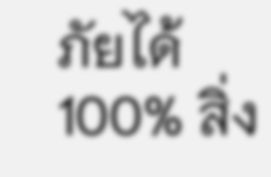ภัยได้ 100% สิ่ง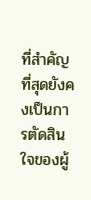ที่สำคัญที่สุดยังคงเป็นการตัดสินใจของผู้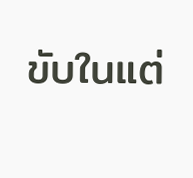ขับในแต่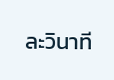ละวินาที